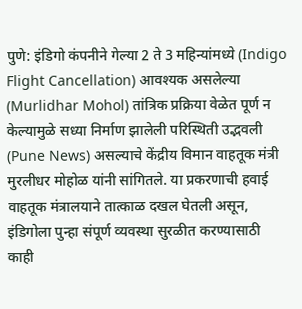पुणे: इंडिगो कंपनीने गेल्या 2 ते 3 महिन्यांमध्ये (Indigo Flight Cancellation) आवश्यक असलेल्या (Murlidhar Mohol) तांत्रिक प्रक्रिया वेळेत पूर्ण न केल्यामुळे सध्या निर्माण झालेली परिस्थिती उद्भवली (Pune News) असल्याचे केंद्रीय विमान वाहतूक मंत्री मुरलीधर मोहोळ यांनी सांगितले. या प्रकरणाची हवाई वाहतूक मंत्रालयाने तात्काळ दखल घेतली असून, इंडिगोला पुन्हा संपूर्ण व्यवस्था सुरळीत करण्यासाठी काही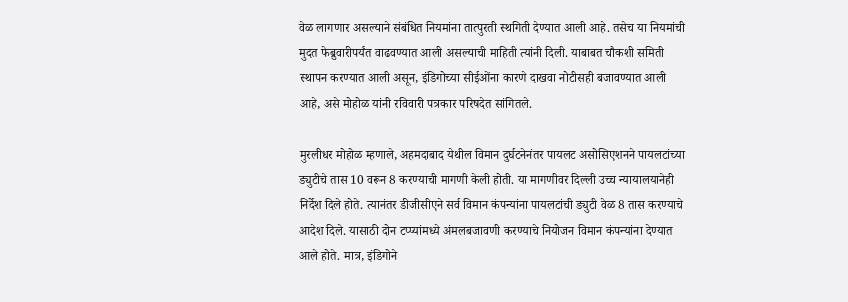वेळ लागणार असल्याने संबंधित नियमांना तात्पुरती स्थगिती देण्यात आली आहे. तसेच या नियमांची मुदत फेब्रुवारीपर्यंत वाढवण्यात आली असल्याची माहिती त्यांनी दिली. याबाबत चौकशी समिती स्थापन करण्यात आली असून, इंडिगोच्या सीईओंना कारणे दाखवा नोटीसही बजावण्यात आली आहे, असे मोहोळ यांनी रविवारी पत्रकार परिषदेत सांगितले.

मुरलीधर मोहोळ म्हणाले, अहमदाबाद येथील विमान दुर्घटनेनंतर पायलट असोसिएशनने पायलटांच्या ड्युटीचे तास 10 वरून 8 करण्याची मागणी केली होती. या मागणीवर दिल्ली उच्च न्यायालयानेही निर्देश दिले होते. त्यानंतर डीजीसीएने सर्व विमान कंपन्यांना पायलटांची ड्युटी वेळ 8 तास करण्याचे आदेश दिले. यासाठी दोन टप्प्यांमध्ये अंमलबजावणी करण्याचे नियोजन विमान कंपन्यांना देण्यात आले होते. मात्र, इंडिगोने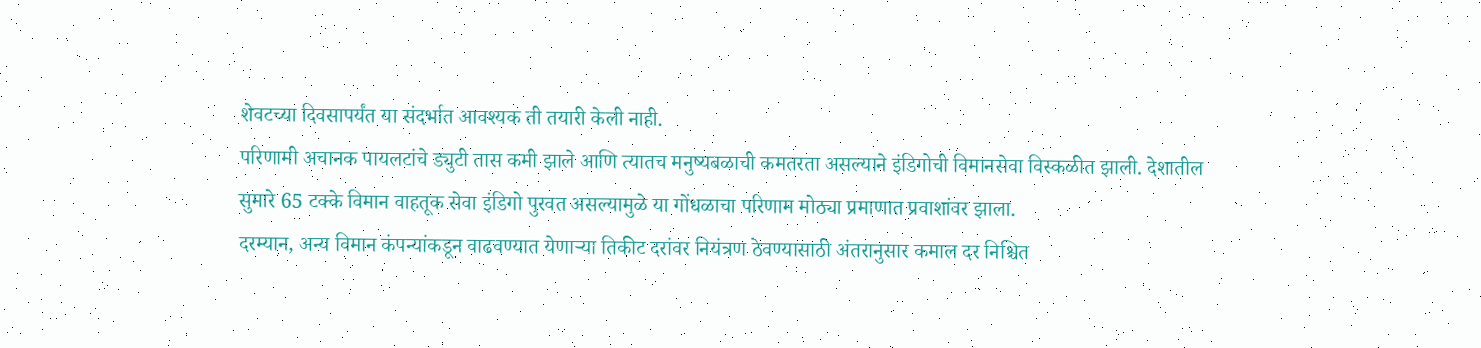शेवटच्या दिवसापर्यंत या संदर्भात आवश्यक ती तयारी केली नाही.
परिणामी अचानक पायलटांचे ड्युटी तास कमी झाले आणि त्यातच मनुष्यबळाची कमतरता असल्याने इंडिगोची विमानसेवा विस्कळीत झाली. देशातील सुमारे 65 टक्के विमान वाहतूक सेवा इंडिगो पुरवत असल्यामुळे या गोंधळाचा परिणाम मोठ्या प्रमाणात प्रवाशांवर झाला.
दरम्यान, अन्य विमान कंपन्यांकडून वाढवण्यात येणाऱ्या तिकीट दरांवर नियंत्रण ठेवण्यासाठी अंतरानुसार कमाल दर निश्चित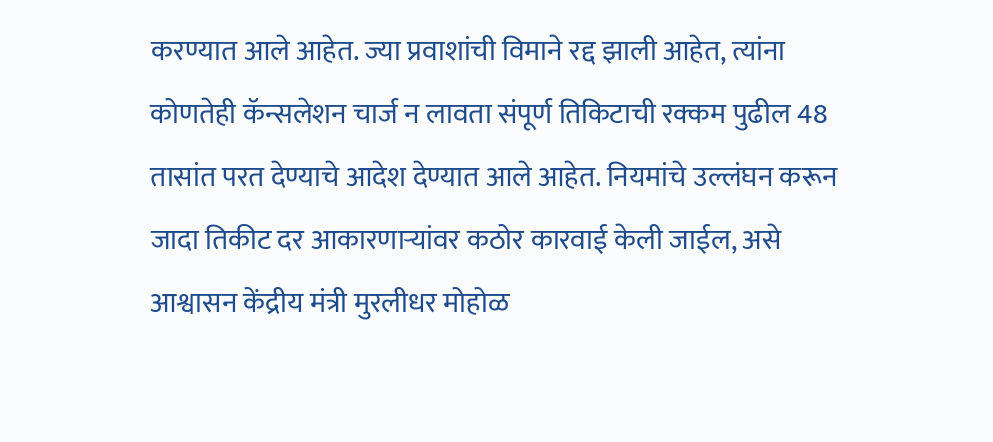करण्यात आले आहेत. ज्या प्रवाशांची विमाने रद्द झाली आहेत, त्यांना कोणतेही कॅन्सलेशन चार्ज न लावता संपूर्ण तिकिटाची रक्कम पुढील 48 तासांत परत देण्याचे आदेश देण्यात आले आहेत. नियमांचे उल्लंघन करून जादा तिकीट दर आकारणाऱ्यांवर कठोर कारवाई केली जाईल, असे आश्वासन केंद्रीय मंत्री मुरलीधर मोहोळ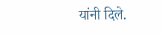यांनी दिले.